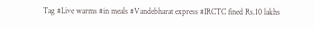Tag #Live warms #in meals #Vandebharat express #IRCTC fined Rs.10 lakhs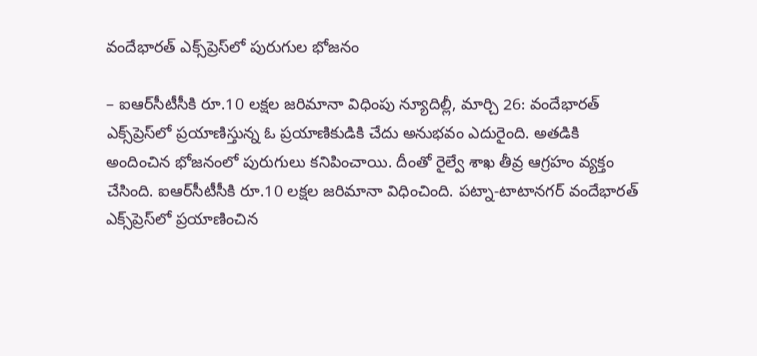వందేభారత్ ఎక్స్‌ప్రెస్‌లో పురుగుల భోజనం

– ఐఆర్‌సీటీసీకి రూ.10 లక్షల జరిమానా విధింపు న్యూదిల్లీ, మార్చి 26: వందేభారత్ ఎక్స్‌ప్రెస్‌లో ప్రయాణిస్తున్న ఓ ప్రయాణికుడికి చేదు అనుభవం ఎదురైంది. అతడికి అందించిన భోజనంలో పురుగులు కనిపించాయి. దీంతో రైల్వే శాఖ తీవ్ర ఆగ్రహం వ్యక్తం చేసింది. ఐఆర్‌సీటీసీకి రూ.10 లక్షల జరిమానా విధించింది. పట్నా-టాటానగర్ వందేభారత్ ఎక్స్‌ప్రెస్‌లో ప్రయాణించిన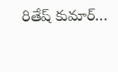రితేష్ కుమార్…